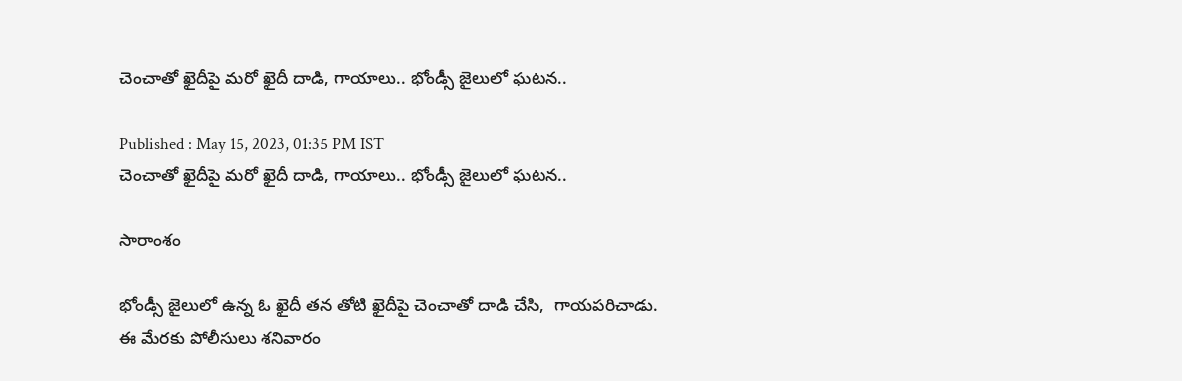చెంచాతో ఖైదీపై మరో ఖైదీ దాడి, గాయాలు.. భోండ్సీ జైలులో ఘటన..

Published : May 15, 2023, 01:35 PM IST
చెంచాతో ఖైదీపై మరో ఖైదీ దాడి, గాయాలు.. భోండ్సీ జైలులో ఘటన..

సారాంశం

భోండ్సీ జైలులో ఉన్న ఓ ఖైదీ తన తోటి ఖైదీపై చెంచాతో దాడి చేసి,  గాయపరిచాడు. ఈ మేరకు పోలీసులు శనివారం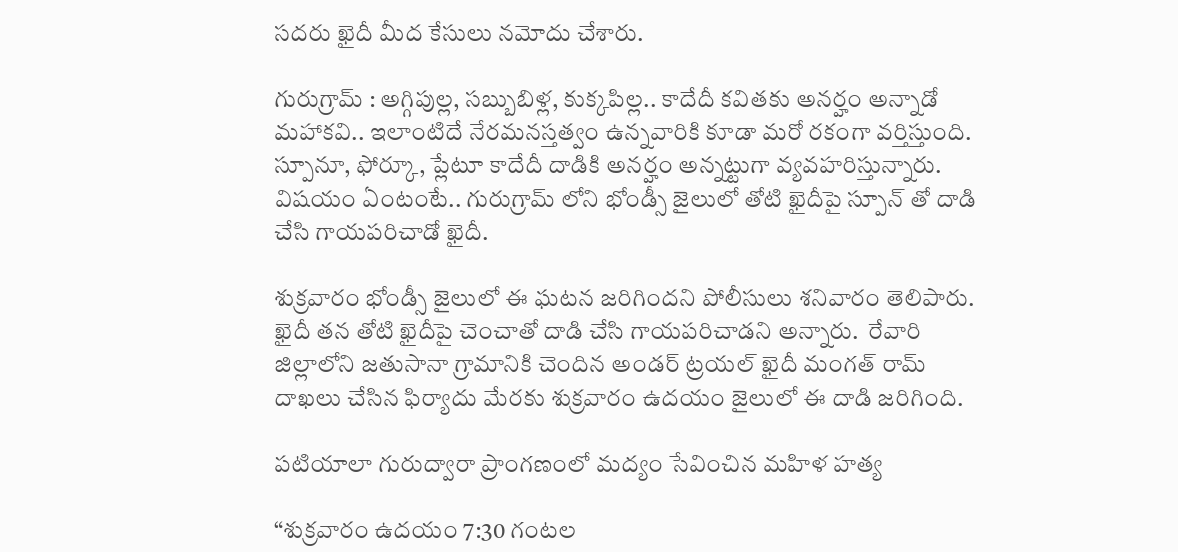సదరు ఖైదీ మీద కేసులు నమోదు చేశారు.

గురుగ్రామ్ : అగ్గిపుల్ల, సబ్బుబిళ్ల, కుక్కపిల్ల.. కాదేదీ కవితకు అనర్హం అన్నాడో మహాకవి.. ఇలాంటిదే నేరమనస్తత్వం ఉన్నవారికి కూడా మరో రకంగా వర్తిస్తుంది. స్పూనూ, ఫోర్కూ, ప్లేటూ కాదేదీ దాడికి అనర్హం అన్నట్టుగా వ్యవహరిస్తున్నారు. విషయం ఏంటంటే.. గురుగ్రామ్ లోని భోండ్సీ జైలులో తోటి ఖైదీపై స్పూన్ తో దాడి చేసి గాయపరిచాడో ఖైదీ.

శుక్రవారం భోండ్సీ జైలులో ఈ ఘటన జరిగిందని పోలీసులు శనివారం తెలిపారు. ఖైదీ తన తోటి ఖైదీపై చెంచాతో దాడి చేసి గాయపరిచాడని అన్నారు.  రేవారి జిల్లాలోని జతుసానా గ్రామానికి చెందిన అండర్ ట్రయల్ ఖైదీ మంగత్ రామ్ దాఖలు చేసిన ఫిర్యాదు మేరకు శుక్రవారం ఉదయం జైలులో ఈ దాడి జరిగింది.

పటియాలా గురుద్వారా ప్రాంగణంలో మద్యం సేవించిన మహిళ హత్య

“శుక్రవారం ఉదయం 7:30 గంటల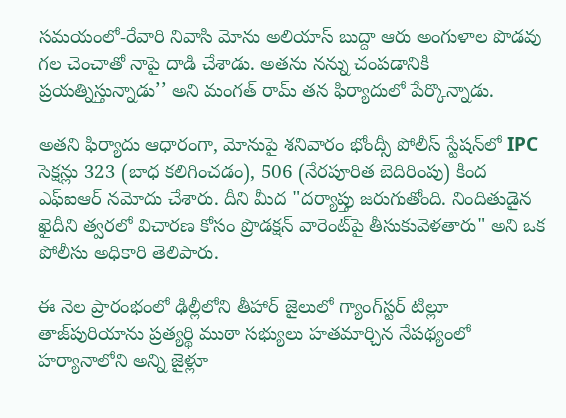సమయంలో-రేవారి నివాసి మోను అలియాస్ బుద్దా ఆరు అంగుళాల పొడవు గల చెంచాతో నాపై దాడి చేశాడు. అతను నన్ను చంపడానికి ప్రయత్నిస్తున్నాడు’’ అని మంగత్ రామ్ తన ఫిర్యాదులో పేర్కొన్నాడు.

అతని ఫిర్యాదు ఆధారంగా, మోనుపై శనివారం భోంద్సీ పోలీస్ స్టేషన్‌లో IPC సెక్షన్లు 323 (బాధ కలిగించడం), 506 (నేరపూరిత బెదిరింపు) కింద ఎఫ్‌ఐఆర్ నమోదు చేశారు. దీని మీద "దర్యాప్తు జరుగుతోంది. నిందితుడైన ఖైదీని త్వరలో విచారణ కోసం ప్రొడక్షన్ వారెంట్‌పై తీసుకువెళతారు" అని ఒక పోలీసు అధికారి తెలిపారు.

ఈ నెల ప్రారంభంలో ఢిల్లీలోని తీహార్ జైలులో గ్యాంగ్‌స్టర్ టిల్లూ తాజ్‌పురియాను ప్రత్యర్థి ముఠా సభ్యులు హతమార్చిన నేపథ్యంలో హర్యానాలోని అన్ని జైళ్లూ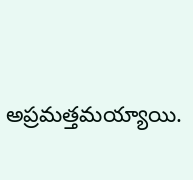అప్రమత్తమయ్యాయి.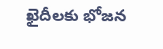ఖైదీలకు భోజన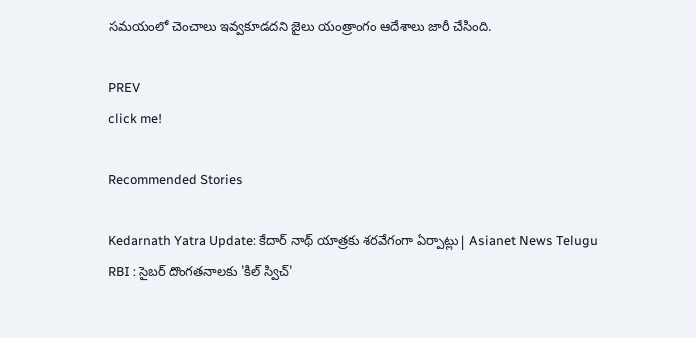సమయంలో చెంచాలు ఇవ్వకూడదని జైలు యంత్రాంగం ఆదేశాలు జారీ చేసింది.

PREV
click me!

Recommended Stories

Kedarnath Yatra Update: కేదార్ నాథ్ యాత్రకు శరవేగంగా ఏర్పాట్లు| Asianet News Telugu
RBI : సైబర్ దొంగతనాలకు 'కిల్ స్విచ్'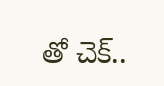తో చెక్..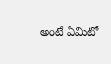అంటే ఏమిటో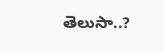తెలుసా..?